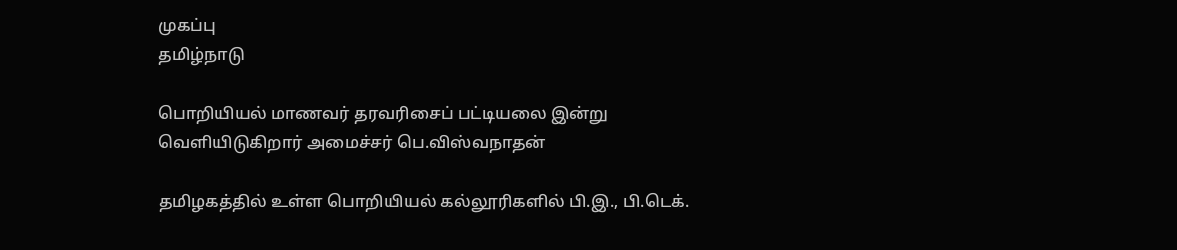முகப்பு
தமிழ்நாடு

பொறியியல் மாணவர் தரவரிசைப் பட்டியலை இன்று வெளியிடுகிறார் அமைச்சர் பெ.விஸ்வநாதன்

தமிழகத்தில் உள்ள பொறியியல் கல்லூரிகளில் பி.இ., பி.டெக்.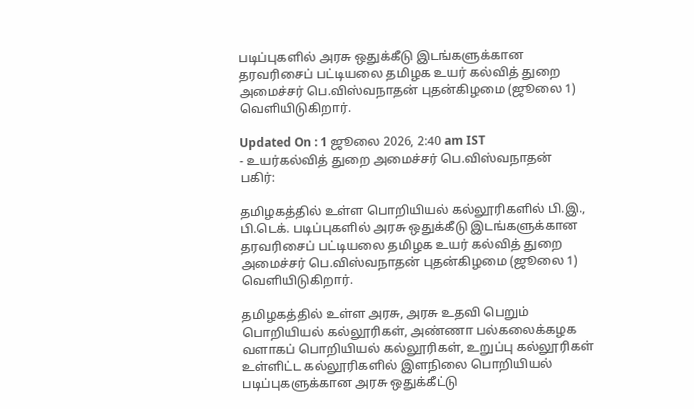படிப்புகளில் அரசு ஒதுக்கீடு இடங்களுக்கான தரவரிசைப் பட்டியலை தமிழக உயர் கல்வித் துறை அமைச்சர் பெ.விஸ்வநாதன் புதன்கிழமை (ஜூலை 1) வெளியிடுகிறார்.

Updated On : 1 ஜூலை 2026, 2:40 am IST
- உயர்கல்வித் துறை அமைச்சர் பெ.விஸ்வநாதன்
பகிர்:

தமிழகத்தில் உள்ள பொறியியல் கல்லூரிகளில் பி.இ., பி.டெக். படிப்புகளில் அரசு ஒதுக்கீடு இடங்களுக்கான தரவரிசைப் பட்டியலை தமிழக உயர் கல்வித் துறை அமைச்சர் பெ.விஸ்வநாதன் புதன்கிழமை (ஜூலை 1) வெளியிடுகிறார்.

தமிழகத்தில் உள்ள அரசு, அரசு உதவி பெறும் பொறியியல் கல்லூரிகள், அண்ணா பல்கலைக்கழக வளாகப் பொறியியல் கல்லூரிகள், உறுப்பு கல்லூரிகள் உள்ளிட்ட கல்லூரிகளில் இளநிலை பொறியியல் படிப்புகளுக்கான அரசு ஒதுக்கீட்டு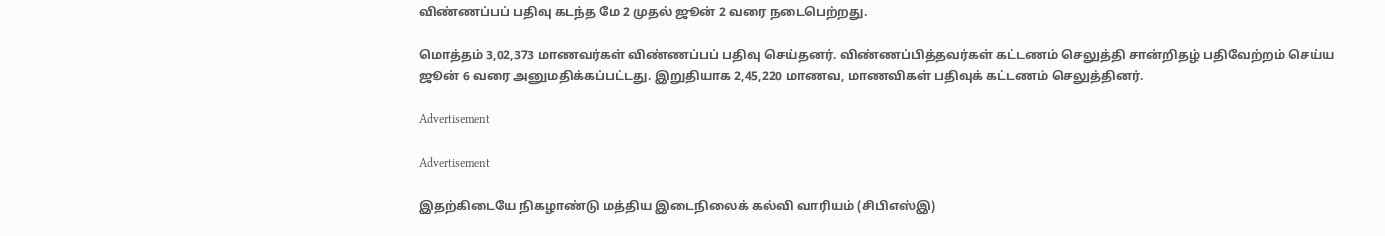விண்ணப்பப் பதிவு கடந்த மே 2 முதல் ஜூன் 2 வரை நடைபெற்றது.

மொத்தம் 3,02,373 மாணவர்கள் விண்ணப்பப் பதிவு செய்தனர். விண்ணப்பித்தவர்கள் கட்டணம் செலுத்தி சான்றிதழ் பதிவேற்றம் செய்ய ஜூன் 6 வரை அனுமதிக்கப்பட்டது. இறுதியாக 2,45,220 மாணவ, மாணவிகள் பதிவுக் கட்டணம் செலுத்தினர்.

Advertisement

Advertisement

இதற்கிடையே நிகழாண்டு மத்திய இடைநிலைக் கல்வி வாரியம் (சிபிஎஸ்இ)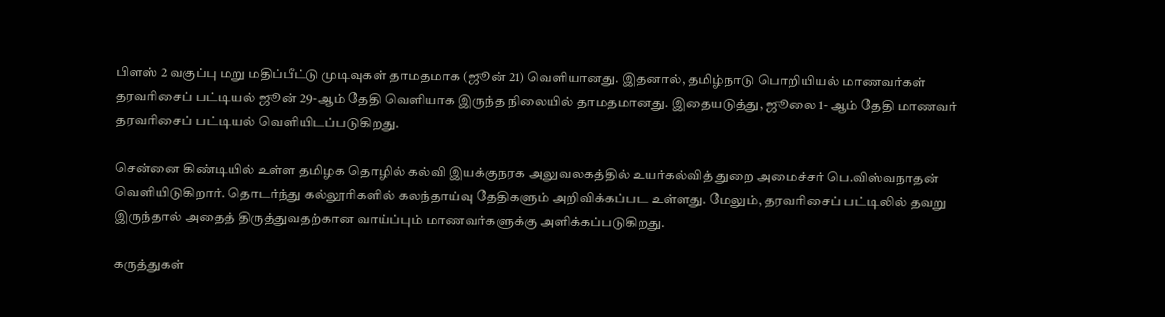பிளஸ் 2 வகுப்பு மறு மதிப்பீட்டு முடிவுகள் தாமதமாக (ஜூன் 21) வெளியானது. இதனால், தமிழ்நாடு பொறியியல் மாணவர்கள் தரவரிசைப் பட்டியல் ஜூன் 29-ஆம் தேதி வெளியாக இருந்த நிலையில் தாமதமானது. இதையடுத்து, ஜூலை 1- ஆம் தேதி மாணவர் தரவரிசைப் பட்டியல் வெளியிடப்படுகிறது.

சென்னை கிண்டியில் உள்ள தமிழக தொழில் கல்வி இயக்குநரக அலுவலகத்தில் உயர்கல்வித் துறை அமைச்சர் பெ.விஸ்வநாதன் வெளியிடுகிறார். தொடர்ந்து கல்லூரிகளில் கலந்தாய்வு தேதிகளும் அறிவிக்கப்பட உள்ளது. மேலும், தரவரிசைப் பட்டிலில் தவறு இருந்தால் அதைத் திருத்துவதற்கான வாய்ப்பும் மாணவர்களுக்கு அளிக்கப்படுகிறது.

கருத்துகள்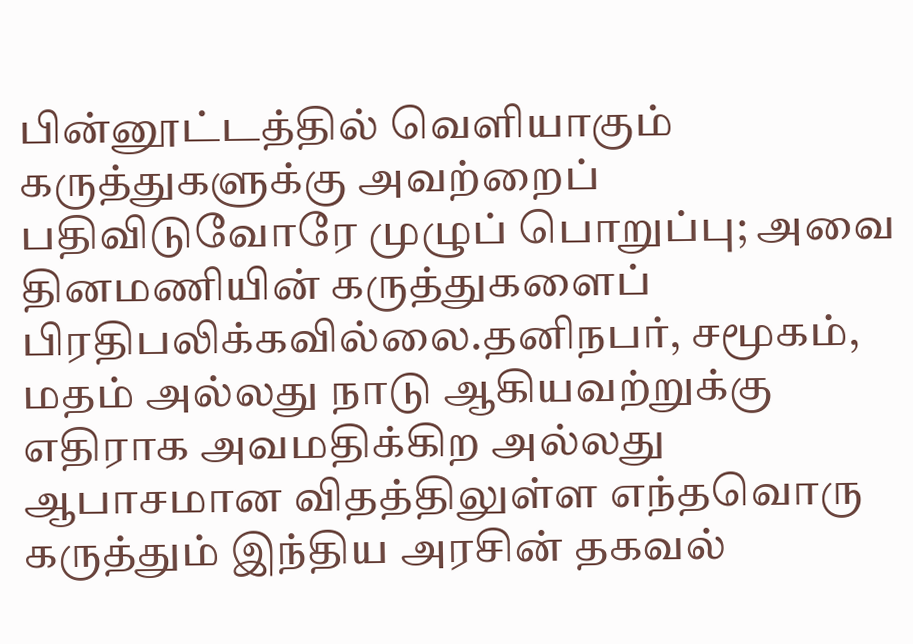பின்னூட்டத்தில் வெளியாகும் கருத்துகளுக்கு அவற்றைப் பதிவிடுவோரே முழுப் பொறுப்பு; அவை தினமணியின் கருத்துகளைப் பிரதிபலிக்கவில்லை.தனிநபர், சமூகம், மதம் அல்லது நாடு ஆகியவற்றுக்கு எதிராக அவமதிக்கிற அல்லது ஆபாசமான விதத்திலுள்ள எந்தவொரு கருத்தும் இந்திய அரசின் தகவல்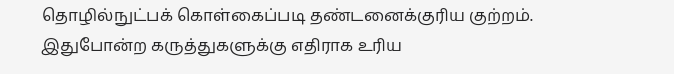தொழில்நுட்பக் கொள்கைப்படி தண்டனைக்குரிய குற்றம். இதுபோன்ற கருத்துகளுக்கு எதிராக உரிய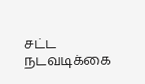சட்ட நடவடிக்கை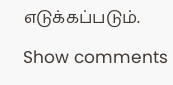எடுக்கப்படும்.

Show comments